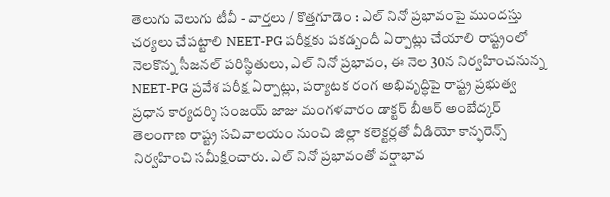తెలుగు వెలుగు టీవీ - వార్తలు / కొత్తగూడెం : ఎల్ నినో ప్రభావంపై ముందస్తు చర్యలు చేపట్టాలి NEET-PG పరీక్షకు పకడ్బందీ ఏర్పాట్లు చేయాలి రాష్ట్రంలో నెలకొన్న సీజనల్ పరిస్థితులు, ఎల్ నినో ప్రభావం, ఈ నెల 30న నిర్వహించనున్న NEET-PG ప్రవేశ పరీక్ష ఏర్పాట్లు, పర్యాటక రంగ అభివృద్ధిపై రాష్ట్ర ప్రభుత్వ ప్రధాన కార్యదర్శి సంజయ్ జాజు మంగళవారం డాక్టర్ బీఆర్ అంబేద్కర్ తెలంగాణ రాష్ట్ర సచివాలయం నుంచి జిల్లా కలెక్టర్లతో వీడియో కాన్ఫరెన్స్ నిర్వహించి సమీక్షించారు. ఎల్ నినో ప్రభావంతో వర్షాభావ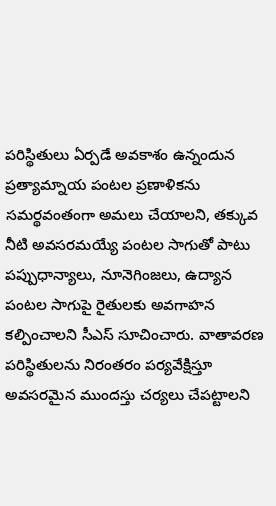పరిస్థితులు ఏర్పడే అవకాశం ఉన్నందున ప్రత్యామ్నాయ పంటల ప్రణాళికను సమర్థవంతంగా అమలు చేయాలని, తక్కువ నీటి అవసరమయ్యే పంటల సాగుతో పాటు పప్పుధాన్యాలు, నూనెగింజలు, ఉద్యాన పంటల సాగుపై రైతులకు అవగాహన కల్పించాలని సీఎస్ సూచించారు. వాతావరణ పరిస్థితులను నిరంతరం పర్యవేక్షిస్తూ అవసరమైన ముందస్తు చర్యలు చేపట్టాలని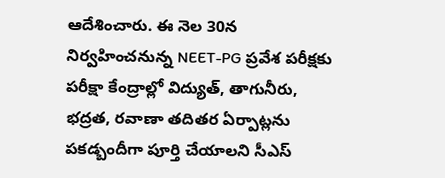ఆదేశించారు. ఈ నెల 30న నిర్వహించనున్న NEET-PG ప్రవేశ పరీక్షకు పరీక్షా కేంద్రాల్లో విద్యుత్, తాగునీరు, భద్రత, రవాణా తదితర ఏర్పాట్లను పకడ్బందీగా పూర్తి చేయాలని సీఎస్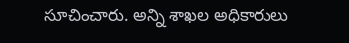సూచించారు. అన్ని శాఖల అధికారులు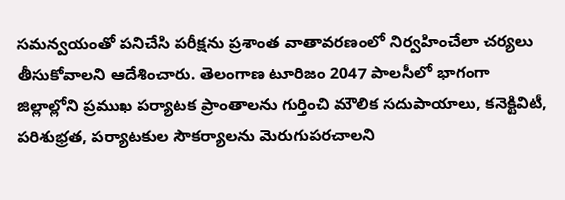సమన్వయంతో పనిచేసి పరీక్షను ప్రశాంత వాతావరణంలో నిర్వహించేలా చర్యలు తీసుకోవాలని ఆదేశించారు. తెలంగాణ టూరిజం 2047 పాలసీలో భాగంగా జిల్లాల్లోని ప్రముఖ పర్యాటక ప్రాంతాలను గుర్తించి మౌలిక సదుపాయాలు, కనెక్టివిటీ, పరిశుభ్రత, పర్యాటకుల సౌకర్యాలను మెరుగుపరచాలని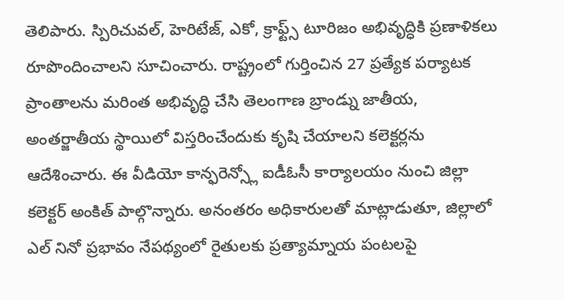తెలిపారు. స్పిరిచువల్, హెరిటేజ్, ఎకో, క్రాఫ్ట్స్ టూరిజం అభివృద్ధికి ప్రణాళికలు రూపొందించాలని సూచించారు. రాష్ట్రంలో గుర్తించిన 27 ప్రత్యేక పర్యాటక ప్రాంతాలను మరింత అభివృద్ధి చేసి తెలంగాణ బ్రాండ్ను జాతీయ, అంతర్జాతీయ స్థాయిలో విస్తరించేందుకు కృషి చేయాలని కలెక్టర్లను ఆదేశించారు. ఈ వీడియో కాన్ఫరెన్స్లో ఐడీఓసీ కార్యాలయం నుంచి జిల్లా కలెక్టర్ అంకిత్ పాల్గొన్నారు. అనంతరం అధికారులతో మాట్లాడుతూ, జిల్లాలో ఎల్ నినో ప్రభావం నేపథ్యంలో రైతులకు ప్రత్యామ్నాయ పంటలపై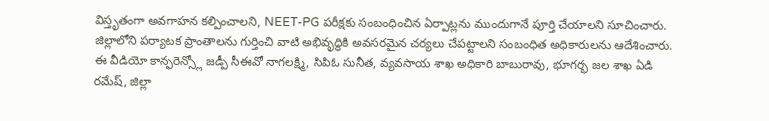విస్తృతంగా అవగాహన కల్పించాలని, NEET-PG పరీక్షకు సంబంధించిన ఏర్పాట్లను ముందుగానే పూర్తి చేయాలని సూచించారు. జిల్లాలోని పర్యాటక ప్రాంతాలను గుర్తించి వాటి అభివృద్ధికి అవసరమైన చర్యలు చేపట్టాలని సంబంధిత అధికారులను ఆదేశించారు. ఈ వీడియో కాన్ఫరెన్స్లో జడ్పీ సీఈవో నాగలక్ష్మి, సిపిఓ సునీత, వ్యవసాయ శాఖ అధికారి బాబురావు, భూగర్భ జల శాఖ ఏడి రమేష్, జిల్లా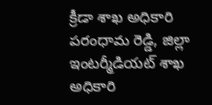క్రీడా శాఖ అధికారి పరంధామ రెడ్డి, జిల్లా ఇంటర్మీడియట్ శాఖ అధికారి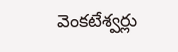వెంకటేశ్వర్లు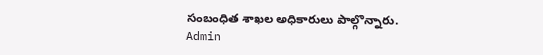సంబంధిత శాఖల అధికారులు పాల్గొన్నారు.
Admin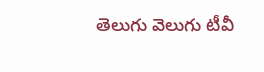తెలుగు వెలుగు టీవీ